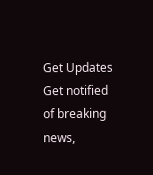Get Updates
Get notified of breaking news,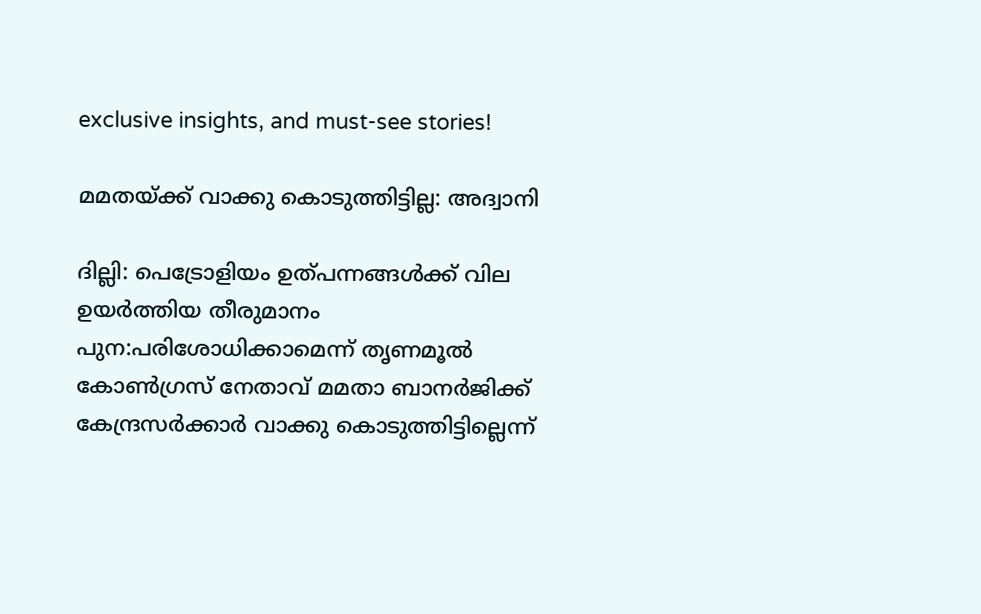exclusive insights, and must-see stories!

മമതയ്ക്ക് വാക്കു കൊടുത്തിട്ടില്ല: അദ്വാനി

ദില്ലി: പെട്രോളിയം ഉത്പന്നങ്ങള്‍ക്ക് വില ഉയര്‍ത്തിയ തീരുമാനം പുന:പരിശോധിക്കാമെന്ന് തൃണമൂല്‍ കോണ്‍ഗ്രസ് നേതാവ് മമതാ ബാനര്‍ജിക്ക് കേന്ദ്രസര്‍ക്കാര്‍ വാക്കു കൊടുത്തിട്ടില്ലെന്ന്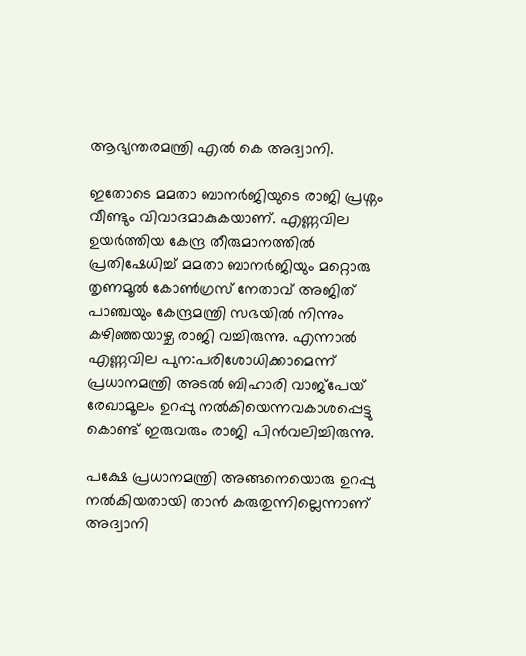ആഭ്യന്തരമന്ത്രി എല്‍ കെ അദ്വാനി.

ഇതോടെ മമതാ ബാനര്‍ജിയുടെ രാജി പ്രശ്നം വീണ്ടും വിവാദമാകുകയാണ്. എണ്ണവില ഉയര്‍ത്തിയ കേന്ദ്ര തീരുമാനത്തില്‍ പ്രതിഷേധിച്ച് മമതാ ബാനര്‍ജിയും മറ്റൊരു തൃണമൂല്‍ കോണ്‍ഗ്രസ് നേതാവ് അജിത് പാഞ്ചയും കേന്ദ്രമന്ത്രി സഭയില്‍ നിന്നും കഴിഞ്ഞയാഴ്ച രാജി വച്ചിരുന്നു. എന്നാല്‍ എണ്ണവില പുന:പരിശോധിക്കാമെന്ന് പ്രധാനമന്ത്രി അടല്‍ ബിഹാരി വാജ്പേയ് രേഖാമൂലം ഉറപ്പു നല്‍കിയെന്നവകാശപ്പെട്ടു കൊണ്ട് ഇരുവരും രാജി പിന്‍വലിച്ചിരുന്നു.

പക്ഷേ പ്രധാനമന്ത്രി അങ്ങനെയൊരു ഉറപ്പു നല്‍കിയതായി താന്‍ കരുതുന്നില്ലെന്നാണ് അദ്വാനി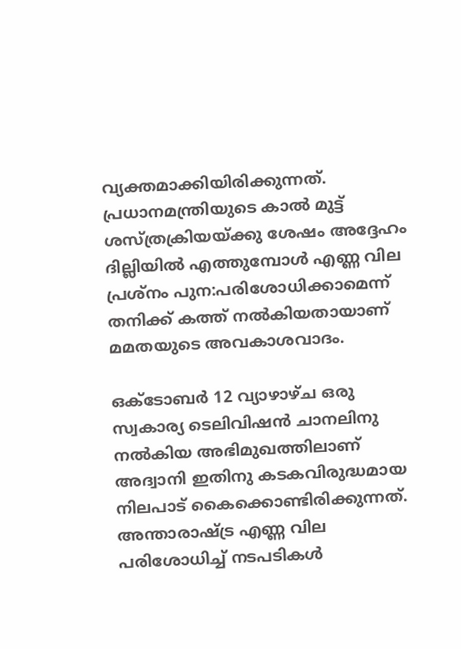വ്യക്തമാക്കിയിരിക്കുന്നത്. പ്രധാനമന്ത്രിയുടെ കാല്‍ മുട്ട് ശസ്ത്രക്രിയയ്ക്കു ശേഷം അദ്ദേഹം ദില്ലിയില്‍ എത്തുമ്പോള്‍ എണ്ണ വില പ്രശ്നം പുന:പരിശോധിക്കാമെന്ന് തനിക്ക് കത്ത് നല്‍കിയതായാണ് മമതയുടെ അവകാശവാദം.

ഒക്ടോബര്‍ 12 വ്യാഴാഴ്ച ഒരു സ്വകാര്യ ടെലിവിഷന്‍ ചാനലിനു നല്‍കിയ അഭിമുഖത്തിലാണ് അദ്വാനി ഇതിനു കടകവിരുദ്ധമായ നിലപാട് കൈക്കൊണ്ടിരിക്കുന്നത്. അന്താരാഷ്ട്ര എണ്ണ വില പരിശോധിച്ച് നടപടികള്‍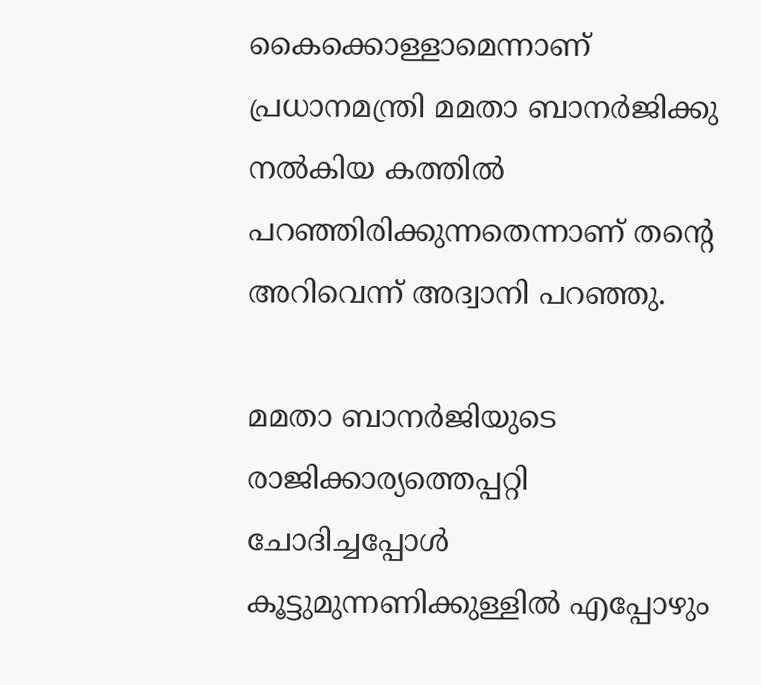കൈക്കൊള്ളാമെന്നാണ് പ്രധാനമന്ത്രി മമതാ ബാനര്‍ജിക്കു നല്‍കിയ കത്തില്‍ പറഞ്ഞിരിക്കുന്നതെന്നാണ് തന്റെ അറിവെന്ന് അദ്വാനി പറഞ്ഞു.

മമതാ ബാനര്‍ജിയുടെ രാജിക്കാര്യത്തെപ്പറ്റി ചോദിച്ചപ്പോള്‍ കൂട്ടുമുന്നണിക്കുള്ളില്‍ എപ്പോഴും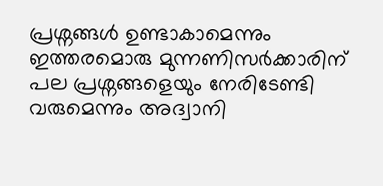പ്രശ്നങ്ങള്‍ ഉണ്ടാകാമെന്നും ഇത്തരമൊരു മുന്നണിസര്‍ക്കാരിന് പല പ്രശ്നങ്ങളെയും നേരിടേണ്ടി വരുമെന്നും അദ്വാനി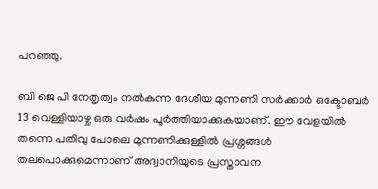പറഞ്ഞു.

ബി ജെ പി നേതൃത്വം നല്‍കുന്ന ദേശീയ മുന്നണി സര്‍ക്കാര്‍ ഒക്ടോബര്‍ 13 വെള്ളിയാഴ്ച ഒരു വര്‍ഷം പൂര്‍ത്തിയാക്കുകയാണ്. ഈ വേളയില്‍ തന്നെ പതിവു പോലെ മുന്നണിക്കുള്ളില്‍ പ്രശ്നങ്ങള്‍ തലപൊക്കുമെന്നാണ് അദ്വാനിയുടെ പ്രസ്താവന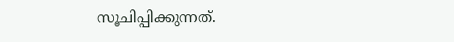സൂചിപ്പിക്കുന്നത്.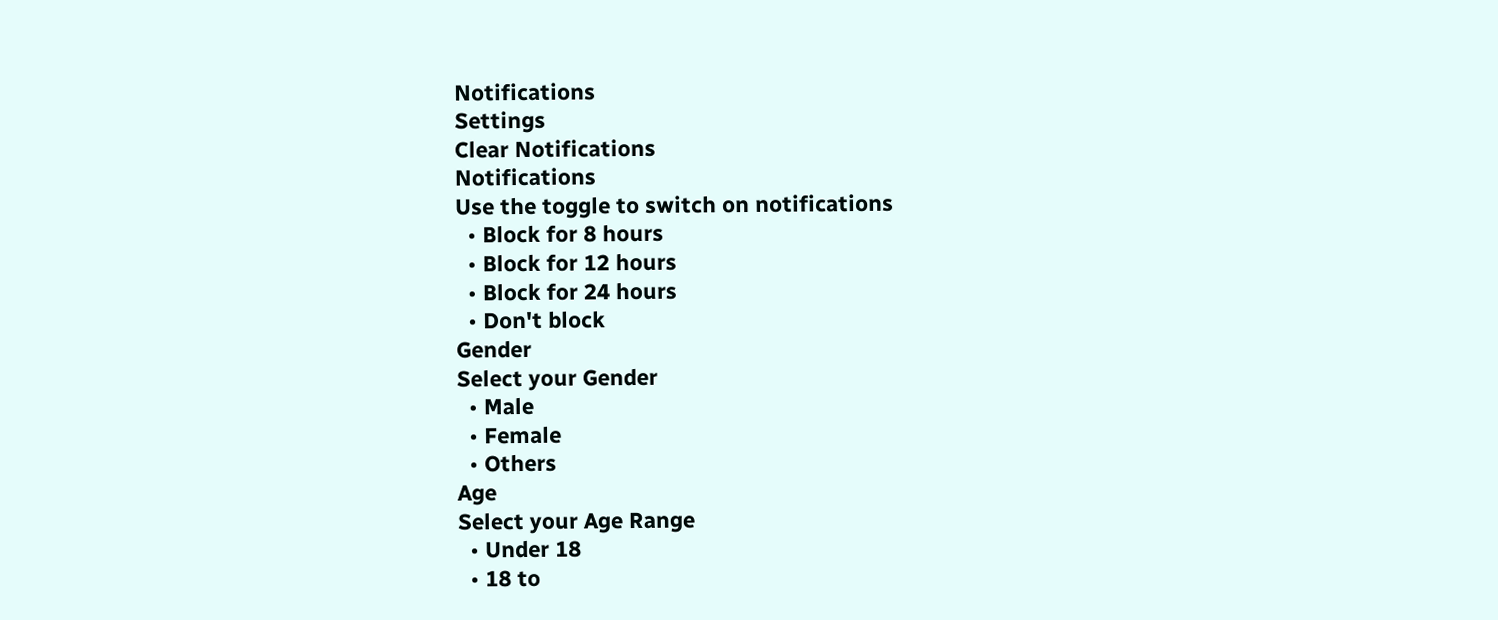Notifications
Settings
Clear Notifications
Notifications
Use the toggle to switch on notifications
  • Block for 8 hours
  • Block for 12 hours
  • Block for 24 hours
  • Don't block
Gender
Select your Gender
  • Male
  • Female
  • Others
Age
Select your Age Range
  • Under 18
  • 18 to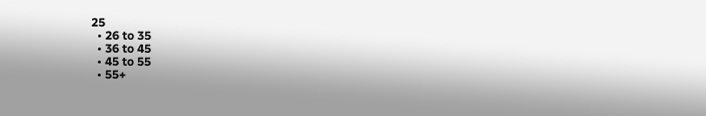25
  • 26 to 35
  • 36 to 45
  • 45 to 55
  • 55+